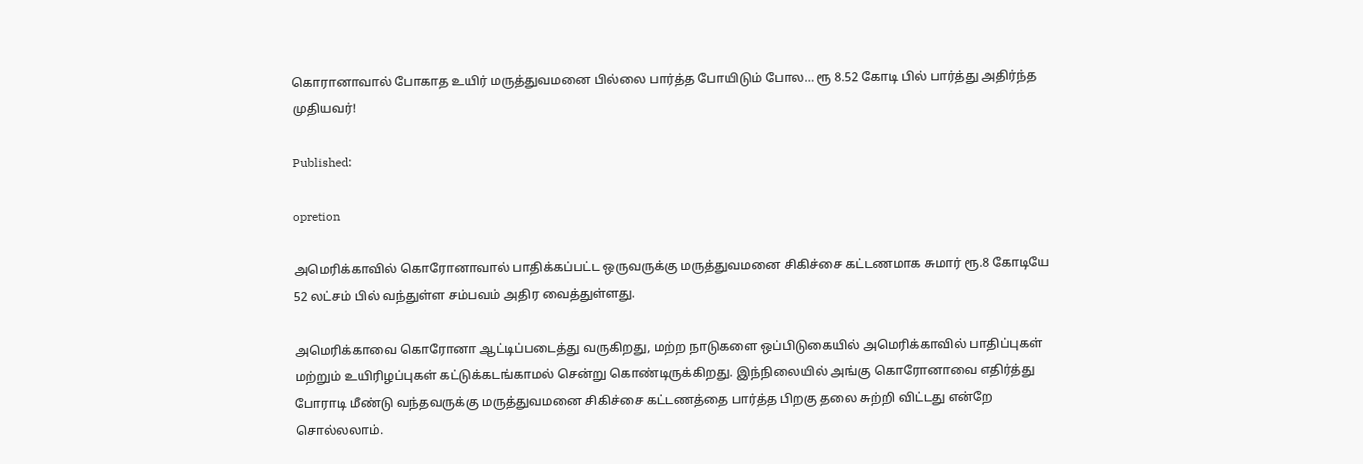கொரானாவால் போகாத உயிர் மருத்துவமனை பில்லை பார்த்த போயிடும் போல… ரூ 8.52 கோடி பில் பார்த்து அதிர்ந்த முதியவர்!

Published:

opretion

அமெரிக்காவில் கொரோனாவால் பாதிக்கப்பட்ட ஒருவருக்கு மருத்துவமனை சிகிச்சை கட்டணமாக சுமார் ரூ.8 கோடியே 52 லட்சம் பில் வந்துள்ள சம்பவம் அதிர வைத்துள்ளது.

அமெரிக்காவை கொரோனா ஆட்டிப்படைத்து வருகிறது, மற்ற நாடுகளை ஒப்பிடுகையில் அமெரிக்காவில் பாதிப்புகள் மற்றும் உயிரிழப்புகள் கட்டுக்கடங்காமல் சென்று கொண்டிருக்கிறது. இந்நிலையில் அங்கு கொரோனாவை எதிர்த்து போராடி மீண்டு வந்தவருக்கு மருத்துவமனை சிகிச்சை கட்டணத்தை பார்த்த பிறகு தலை சுற்றி விட்டது என்றே சொல்லலாம்.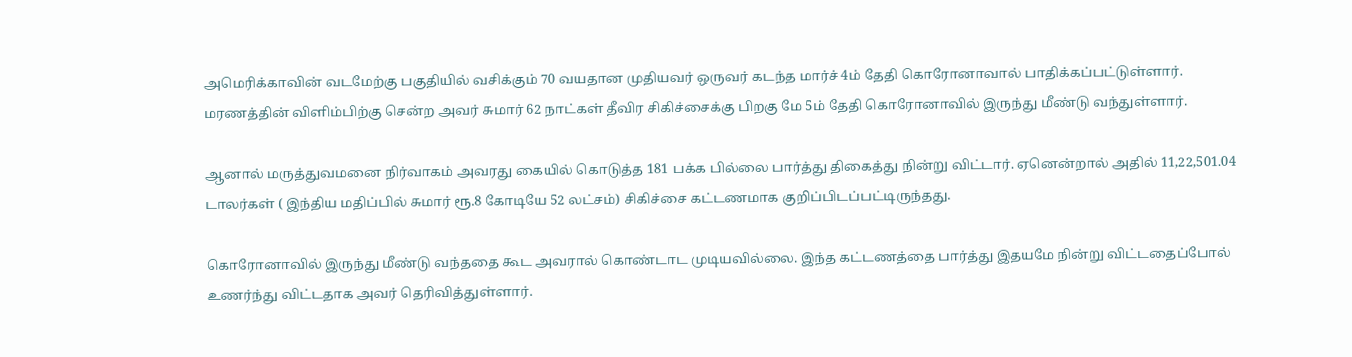அமெரிக்காவின் வடமேற்கு பகுதியில் வசிக்கும் 70 வயதான முதியவர் ஒருவர் கடந்த மார்ச் 4ம் தேதி கொரோனாவால் பாதிக்கப்பட்டுள்ளார். மரணத்தின் விளிம்பிற்கு சென்ற அவர் சுமார் 62 நாட்கள் தீவிர சிகிச்சைக்கு பிறகு மே 5ம் தேதி கொரோனாவில் இருந்து மீண்டு வந்துள்ளார்.

ஆனால் மருத்துவமனை நிர்வாகம் அவரது கையில் கொடுத்த 181 பக்க பில்லை பார்த்து திகைத்து நின்று விட்டார். ஏனென்றால் அதில் 11,22,501.04 டாலர்கள் ( இந்திய மதிப்பில் சுமார் ரூ.8 கோடியே 52 லட்சம்) சிகிச்சை கட்டணமாக குறிப்பிடப்பட்டிருந்தது.

கொரோனாவில் இருந்து மீண்டு வந்ததை கூட அவரால் கொண்டாட முடியவில்லை. இந்த கட்டணத்தை பார்த்து இதயமே நின்று விட்டதைப்போல் உணர்ந்து விட்டதாக அவர் தெரிவித்துள்ளார்.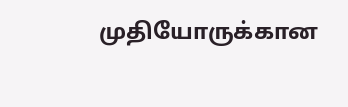முதியோருக்கான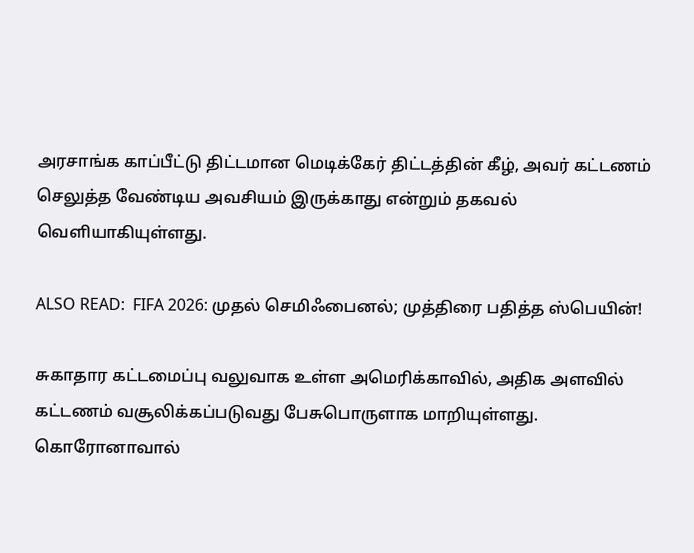அரசாங்க காப்பீட்டு திட்டமான மெடிக்கேர் திட்டத்தின் கீழ், அவர் கட்டணம் செலுத்த வேண்டிய அவசியம் இருக்காது என்றும் தகவல் வெளியாகியுள்ளது.

ALSO READ:  FIFA 2026: முதல் செமிஃபைனல்; முத்திரை பதித்த ஸ்பெயின்!

சுகாதார கட்டமைப்பு வலுவாக உள்ள அமெரிக்காவில், அதிக அளவில் கட்டணம் வசூலிக்கப்படுவது பேசுபொருளாக மாறியுள்ளது. கொரோனாவால்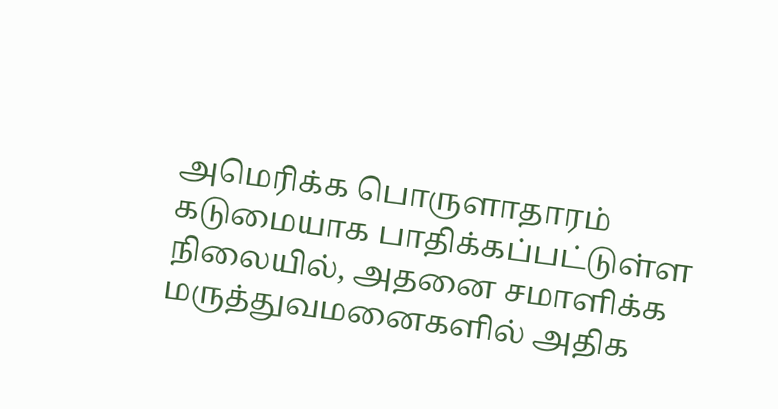அமெரிக்க பொருளாதாரம் கடுமையாக பாதிக்கப்பட்டுள்ள நிலையில், அதனை சமாளிக்க மருத்துவமனைகளில் அதிக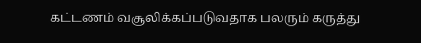கட்டணம் வசூலிக்கப்படுவதாக பலரும் கருத்து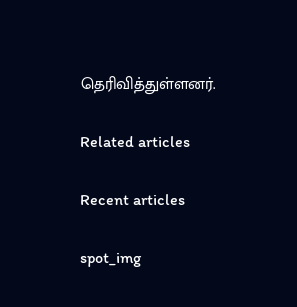தெரிவித்துள்ளனர்.

Related articles

Recent articles

spot_img